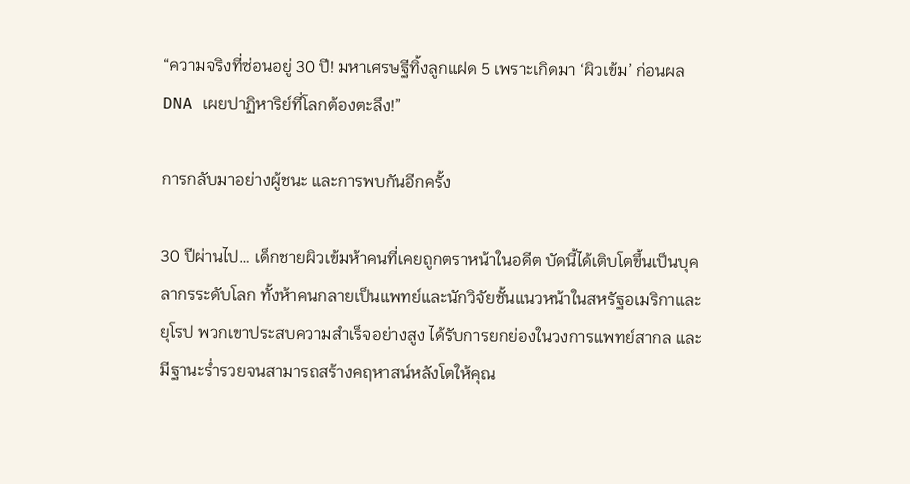“ความจริงที่ซ่อนอยู่ 30 ปี! มหาเศรษฐีทิ้งลูกแฝด 5 เพราะเกิดมา ‘ผิวเข้ม’ ก่อนผล DNA เผยปาฏิหาริย์ที่โลกต้องตะลึง!”

การกลับมาอย่างผู้ชนะ และการพบกันอีกครั้ง

30 ปีผ่านไป… เด็กชายผิวเข้มห้าคนที่เคยถูกตราหน้าในอดีต บัดนี้ได้เติบโตขึ้นเป็นบุคลากรระดับโลก ทั้งห้าคนกลายเป็นแพทย์และนักวิจัยชั้นแนวหน้าในสหรัฐอเมริกาและยุโรป พวกเขาประสบความสำเร็จอย่างสูง ได้รับการยกย่องในวงการแพทย์สากล และมีฐานะร่ำรวยจนสามารถสร้างคฤหาสน์หลังโตให้คุณ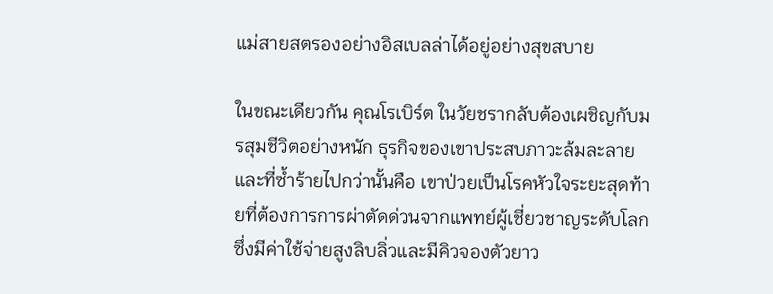แม่สายสตรองอย่างอิสเบลล่าได้อยู่อย่างสุขสบาย

ในขณะเดียวกัน คุณโรเบิร์ต ในวัยชรากลับต้องเผชิญกับมรสุมชีวิตอย่างหนัก ธุรกิจของเขาประสบภาวะล้มละลาย และที่ซ้ำร้ายไปกว่านั้นคือ เขาป่วยเป็นโรคหัวใจระยะสุดท้ายที่ต้องการการผ่าตัดด่วนจากแพทย์ผู้เชี่ยวชาญระดับโลก ซึ่งมีค่าใช้จ่ายสูงลิบลิ่วและมีคิวจองตัวยาว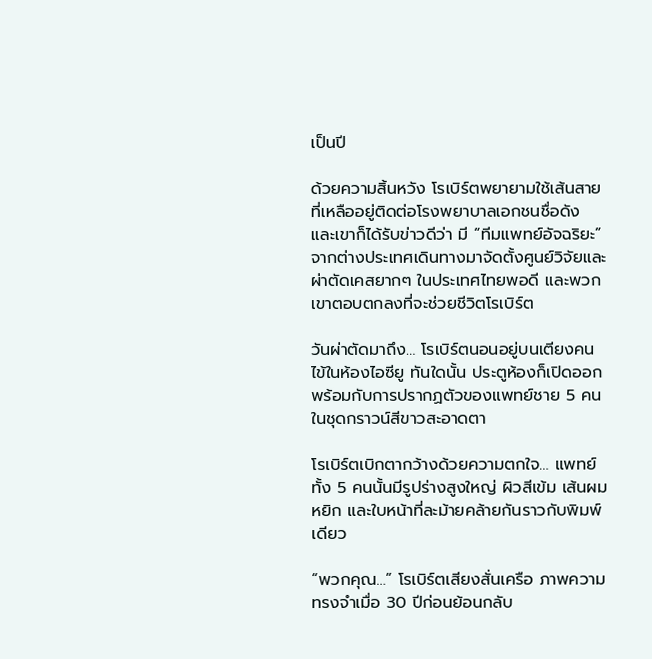เป็นปี

ด้วยความสิ้นหวัง โรเบิร์ตพยายามใช้เส้นสายที่เหลืออยู่ติดต่อโรงพยาบาลเอกชนชื่อดัง และเขาก็ได้รับข่าวดีว่า มี “ทีมแพทย์อัจฉริยะ” จากต่างประเทศเดินทางมาจัดตั้งศูนย์วิจัยและผ่าตัดเคสยากๆ ในประเทศไทยพอดี และพวกเขาตอบตกลงที่จะช่วยชีวิตโรเบิร์ต

วันผ่าตัดมาถึง… โรเบิร์ตนอนอยู่บนเตียงคนไข้ในห้องไอซียู ทันใดนั้น ประตูห้องก็เปิดออก พร้อมกับการปรากฏตัวของแพทย์ชาย 5 คนในชุดกราวน์สีขาวสะอาดตา

โรเบิร์ตเบิกตากว้างด้วยความตกใจ… แพทย์ทั้ง 5 คนนั้นมีรูปร่างสูงใหญ่ ผิวสีเข้ม เส้นผมหยิก และใบหน้าที่ละม้ายคล้ายกันราวกับพิมพ์เดียว

“พวกคุณ…” โรเบิร์ตเสียงสั่นเครือ ภาพความทรงจำเมื่อ 30 ปีก่อนย้อนกลับ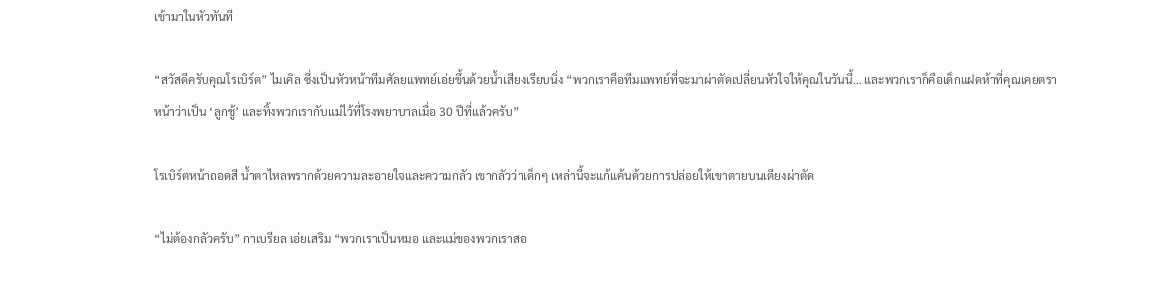เข้ามาในหัวทันที

“สวัสดีครับคุณโรเบิร์ต” ไมเคิล ซึ่งเป็นหัวหน้าทีมศัลยแพทย์เอ่ยขึ้นด้วยน้ำเสียงเรียบนิ่ง “พวกเราคือทีมแพทย์ที่จะมาผ่าตัดเปลี่ยนหัวใจให้คุณในวันนี้… และพวกเราก็คือเด็กแฝดห้าที่คุณเคยตราหน้าว่าเป็น ‘ลูกชู้’ และทิ้งพวกเรากับแม่ไว้ที่โรงพยาบาลเมื่อ 30 ปีที่แล้วครับ”

โรเบิร์ตหน้าถอดสี น้ำตาไหลพรากด้วยความละอายใจและความกลัว เขากลัวว่าเด็กๆ เหล่านี้จะแก้แค้นด้วยการปล่อยให้เขาตายบนเตียงผ่าตัด

“ไม่ต้องกลัวครับ” กาเบรียล เอ่ยเสริม “พวกเราเป็นหมอ และแม่ของพวกเราสอ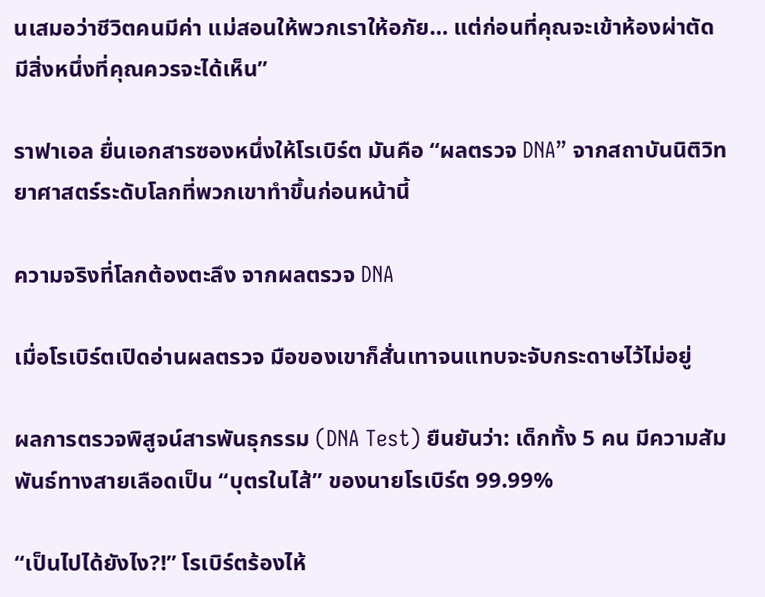นเสมอว่าชีวิตคนมีค่า แม่สอนให้พวกเราให้อภัย… แต่ก่อนที่คุณจะเข้าห้องผ่าตัด มีสิ่งหนึ่งที่คุณควรจะได้เห็น”

ราฟาเอล ยื่นเอกสารซองหนึ่งให้โรเบิร์ต มันคือ “ผลตรวจ DNA” จากสถาบันนิติวิทยาศาสตร์ระดับโลกที่พวกเขาทำขึ้นก่อนหน้านี้

ความจริงที่โลกต้องตะลึง จากผลตรวจ DNA

เมื่อโรเบิร์ตเปิดอ่านผลตรวจ มือของเขาก็สั่นเทาจนแทบจะจับกระดาษไว้ไม่อยู่

ผลการตรวจพิสูจน์สารพันธุกรรม (DNA Test) ยืนยันว่า: เด็กทั้ง 5 คน มีความสัมพันธ์ทางสายเลือดเป็น “บุตรในไส้” ของนายโรเบิร์ต 99.99%

“เป็นไปได้ยังไง?!” โรเบิร์ตร้องไห้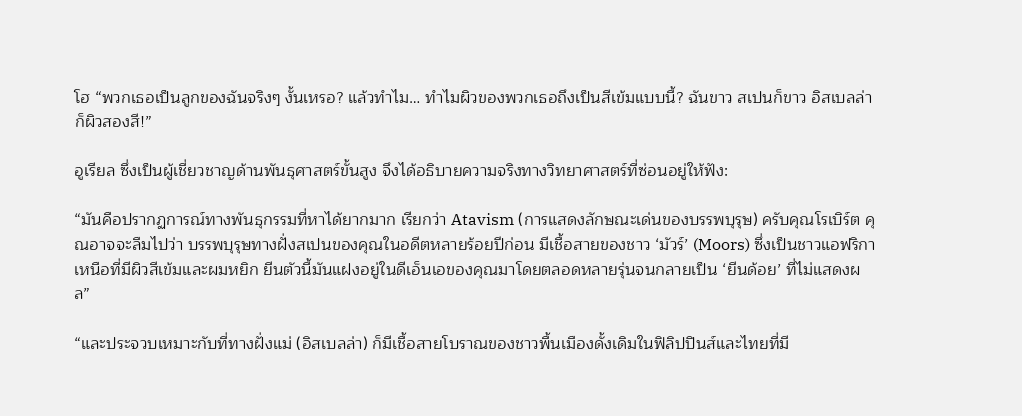โฮ “พวกเธอเป็นลูกของฉันจริงๆ งั้นเหรอ? แล้วทำไม… ทำไมผิวของพวกเธอถึงเป็นสีเข้มแบบนี้? ฉันขาว สเปนก็ขาว อิสเบลล่าก็ผิวสองสี!”

อูเรียล ซึ่งเป็นผู้เชี่ยวชาญด้านพันธุศาสตร์ขั้นสูง จึงได้อธิบายความจริงทางวิทยาศาสตร์ที่ซ่อนอยู่ให้ฟัง:

“มันคือปรากฏการณ์ทางพันธุกรรมที่หาได้ยากมาก เรียกว่า Atavism (การแสดงลักษณะเด่นของบรรพบุรุษ) ครับคุณโรเบิร์ต คุณอาจจะลืมไปว่า บรรพบุรุษทางฝั่งสเปนของคุณในอดีตหลายร้อยปีก่อน มีเชื้อสายของชาว ‘มัวร์’ (Moors) ซึ่งเป็นชาวแอฟริกาเหนือที่มีผิวสีเข้มและผมหยิก ยีนตัวนี้มันแฝงอยู่ในดีเอ็นเอของคุณมาโดยตลอดหลายรุ่นจนกลายเป็น ‘ยีนด้อย’ ที่ไม่แสดงผล”

“และประจวบเหมาะกับที่ทางฝั่งแม่ (อิสเบลล่า) ก็มีเชื้อสายโบราณของชาวพื้นเมืองดั้งเดิมในฟิลิปปินส์และไทยที่มี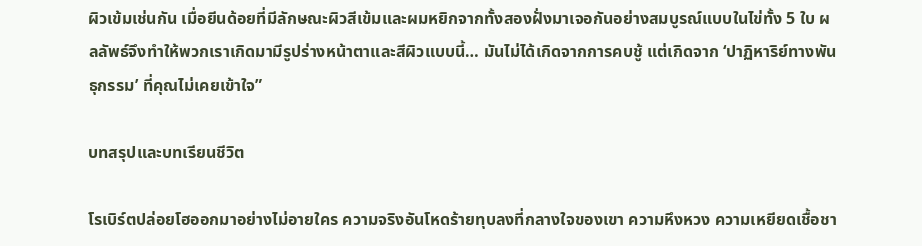ผิวเข้มเช่นกัน เมื่อยีนด้อยที่มีลักษณะผิวสีเข้มและผมหยิกจากทั้งสองฝั่งมาเจอกันอย่างสมบูรณ์แบบในไข่ทั้ง 5 ใบ ผลลัพธ์จึงทำให้พวกเราเกิดมามีรูปร่างหน้าตาและสีผิวแบบนี้… มันไม่ได้เกิดจากการคบชู้ แต่เกิดจาก ‘ปาฏิหาริย์ทางพันธุกรรม’ ที่คุณไม่เคยเข้าใจ”

บทสรุปและบทเรียนชีวิต

โรเบิร์ตปล่อยโฮออกมาอย่างไม่อายใคร ความจริงอันโหดร้ายทุบลงที่กลางใจของเขา ความหึงหวง ความเหยียดเชื้อชา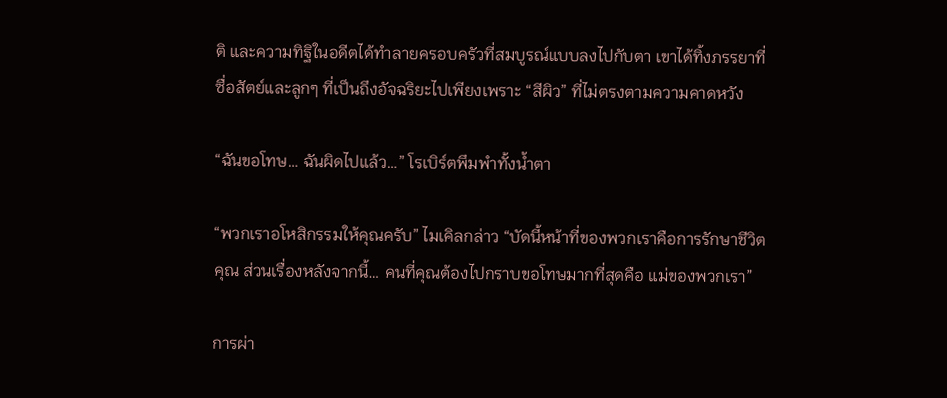ติ และความทิฐิในอดีตได้ทำลายครอบครัวที่สมบูรณ์แบบลงไปกับตา เขาได้ทิ้งภรรยาที่ซื่อสัตย์และลูกๆ ที่เป็นถึงอัจฉริยะไปเพียงเพราะ “สีผิว” ที่ไม่ตรงตามความคาดหวัง

“ฉันขอโทษ… ฉันผิดไปแล้ว…” โรเบิร์ตพึมพำทั้งน้ำตา

“พวกเราอโหสิกรรมให้คุณครับ” ไมเคิลกล่าว “บัดนี้หน้าที่ของพวกเราคือการรักษาชีวิตคุณ ส่วนเรื่องหลังจากนี้… คนที่คุณต้องไปกราบขอโทษมากที่สุดคือ แม่ของพวกเรา”

การผ่า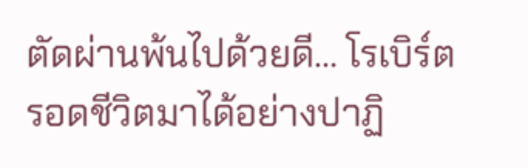ตัดผ่านพ้นไปด้วยดี… โรเบิร์ตรอดชีวิตมาได้อย่างปาฏิ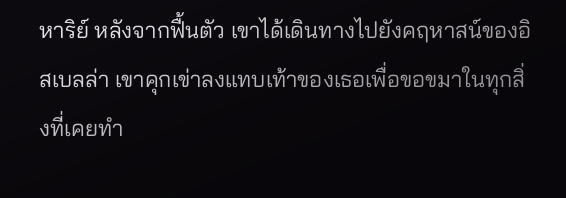หาริย์ หลังจากฟื้นตัว เขาได้เดินทางไปยังคฤหาสน์ของอิสเบลล่า เขาคุกเข่าลงแทบเท้าของเธอเพื่อขอขมาในทุกสิ่งที่เคยทำ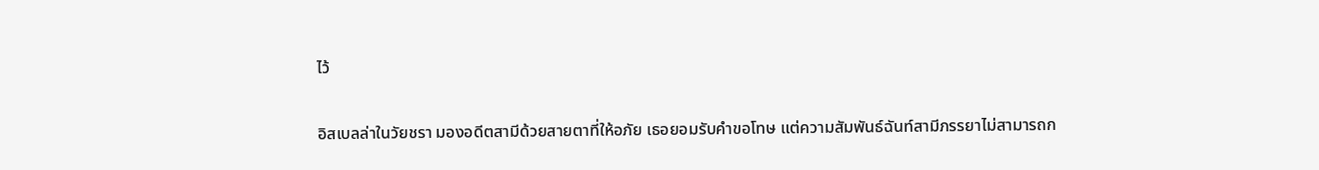ไว้

อิสเบลล่าในวัยชรา มองอดีตสามีด้วยสายตาที่ให้อภัย เธอยอมรับคำขอโทษ แต่ความสัมพันธ์ฉันท์สามีภรรยาไม่สามารถก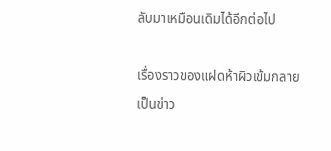ลับมาเหมือนเดิมได้อีกต่อไป

เรื่องราวของแฝดห้าผิวเข้มกลายเป็นข่าว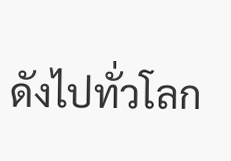ดังไปทั่วโลก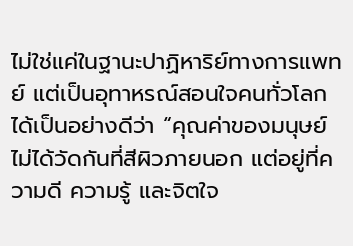ไม่ใช่แค่ในฐานะปาฏิหาริย์ทางการแพทย์ แต่เป็นอุทาหรณ์สอนใจคนทั่วโลกได้เป็นอย่างดีว่า “คุณค่าของมนุษย์ไม่ได้วัดกันที่สีผิวภายนอก แต่อยู่ที่ความดี ความรู้ และจิตใจ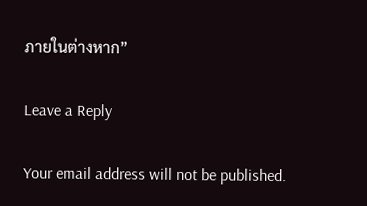ภายในต่างหาก”

Leave a Reply

Your email address will not be published.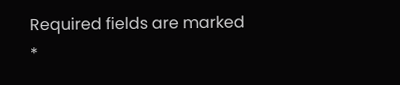Required fields are marked *